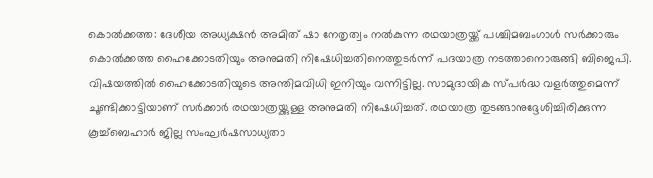കൊൽക്കത്ത: ദേശീയ അധ്യക്ഷൻ അമിത് ഷാ നേതൃത്വം നൽകുന്ന രഥയാത്രയ്ക്ക് പശ്ചിമബംഗാൾ സർക്കാരും കൊൽക്കത്ത ഹൈക്കോടതിയും അനുമതി നിഷേധിച്ചതിനെത്തുടർന്ന് പദയാത്ര നടത്താനൊരുങ്ങി ബിജെപി. വിഷയത്തിൽ ഹൈക്കോടതിയുടെ അന്തിമവിധി ഇനിയും വന്നിട്ടില്ല. സാമുദായിക സ്പർദ്ധ വളർത്തുമെന്ന് ചൂണ്ടിക്കാട്ടിയാണ് സർക്കാർ രഥയാത്രയ്ക്കുള്ള അനുമതി നിഷേധിച്ചത്. രഥയാത്ര തുടങ്ങാനുദ്ദേശിച്ചിരിക്കുന്ന കൂച്ച്ബെഹാർ ജില്ല സംഘർഷസാധ്യതാ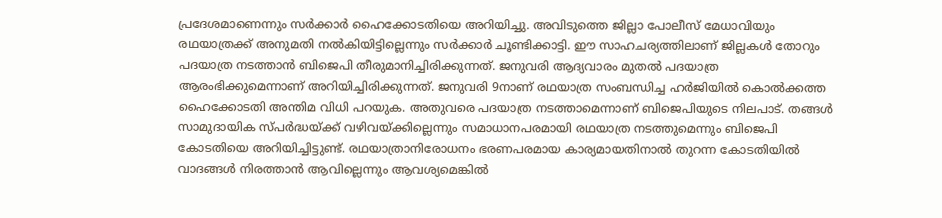പ്രദേശമാണെന്നും സർക്കാർ ഹൈക്കോടതിയെ അറിയിച്ചു. അവിടുത്തെ ജില്ലാ പോലീസ് മേധാവിയും രഥയാത്രക്ക് അനുമതി നൽകിയിട്ടില്ലെന്നും സർക്കാർ ചൂണ്ടിക്കാട്ടി. ഈ സാഹചര്യത്തിലാണ് ജില്ലകൾ തോറും പദയാത്ര നടത്താൻ ബിജെപി തീരുമാനിച്ചിരിക്കുന്നത്. ജനുവരി ആദ്യവാരം മുതൽ പദയാത്ര ആരംഭിക്കുമെന്നാണ് അറിയിച്ചിരിക്കുന്നത്. ജനുവരി 9നാണ് രഥയാത്ര സംബന്ധിച്ച ഹർജിയിൽ കൊൽക്കത്ത ഹൈക്കോടതി അന്തിമ വിധി പറയുക. അതുവരെ പദയാത്ര നടത്താമെന്നാണ് ബിജെപിയുടെ നിലപാട്. തങ്ങൾ സാമുദായിക സ്പർദ്ധയ്ക്ക് വഴിവയ്ക്കില്ലെന്നും സമാധാനപരമായി രഥയാത്ര നടത്തുമെന്നും ബിജെപി കോടതിയെ അറിയിച്ചിട്ടുണ്ട്. രഥയാത്രാനിരോധനം ഭരണപരമായ കാര്യമായതിനാൽ തുറന്ന കോടതിയിൽ വാദങ്ങൾ നിരത്താൻ ആവില്ലെന്നും ആവശ്യമെങ്കിൽ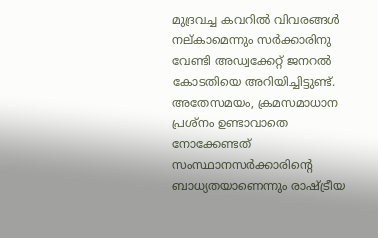മുദ്രവച്ച കവറിൽ വിവരങ്ങൾ നല്കാമെന്നും സർക്കാരിനു വേണ്ടി അഡ്വക്കേറ്റ് ജനറൽ കോടതിയെ അറിയിച്ചിട്ടുണ്ട്. അതേസമയം, ക്രമസമാധാന പ്രശ്നം ഉണ്ടാവാതെ നോക്കേണ്ടത് സംസ്ഥാനസർക്കാരിന്റെ ബാധ്യതയാണെന്നും രാഷ്ട്രീയ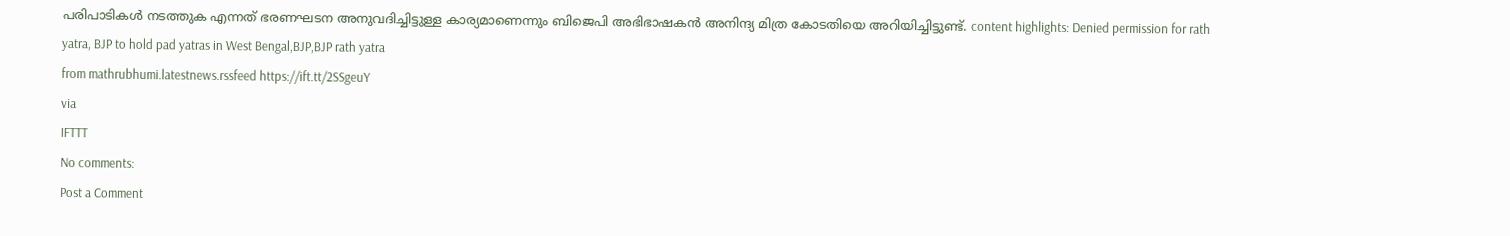പരിപാടികൾ നടത്തുക എന്നത് ഭരണഘടന അനുവദിച്ചിട്ടുള്ള കാര്യമാണെന്നും ബിജെപി അഭിഭാഷകൻ അനിന്ദ്യ മിത്ര കോടതിയെ അറിയിച്ചിട്ടുണ്ട്. content highlights: Denied permission for rath yatra, BJP to hold pad yatras in West Bengal,BJP,BJP rath yatra
from mathrubhumi.latestnews.rssfeed https://ift.tt/2SSgeuY
via
IFTTT
No comments:
Post a Comment